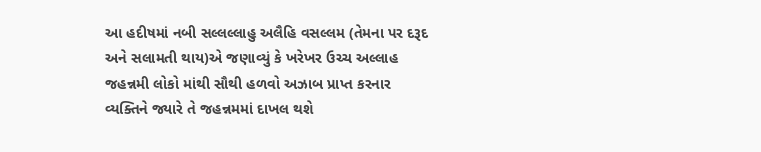આ હદીષમાં નબી સલ્લલ્લાહુ અલૈહિ વસલ્લમ (તેમના પર દરૂદ અને સલામતી થાય)એ જણાવ્યું કે ખરેખર ઉચ્ચ અલ્લાહ જહન્નમી લોકો માંથી સૌથી હળવો અઝાબ પ્રાપ્ત કરનાર વ્યક્તિને જ્યારે તે જહન્નમમાં દાખલ થશે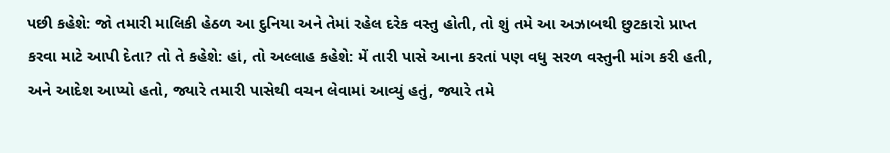પછી કહેશે: જો તમારી માલિકી હેઠળ આ દુનિયા અને તેમાં રહેલ દરેક વસ્તુ હોતી, તો શું તમે આ અઝાબથી છુટકારો પ્રાપ્ત કરવા માટે આપી દેતા? તો તે કહેશે: હાં, તો અલ્લાહ કહેશે: મેં તારી પાસે આના કરતાં પણ વધુ સરળ વસ્તુની માંગ કરી હતી, અને આદેશ આપ્યો હતો, જ્યારે તમારી પાસેથી વચન લેવામાં આવ્યું હતું, જ્યારે તમે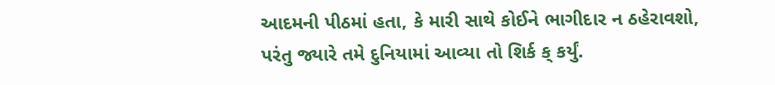આદમની પીઠમાં હતા, કે મારી સાથે કોઈને ભાગીદાર ન ઠહેરાવશો, પરંતુ જ્યારે તમે દુનિયામાં આવ્યા તો શિર્ક ક્ કર્યું.